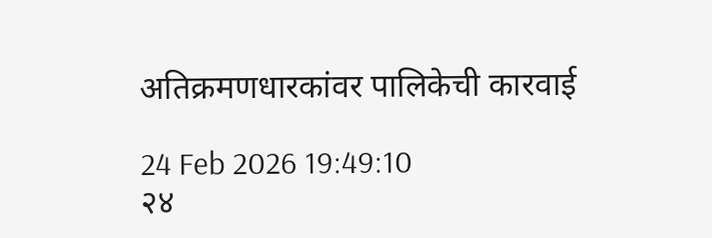अतिक्रमणधारकांवर पालिकेची कारवाई

24 Feb 2026 19:49:10
२४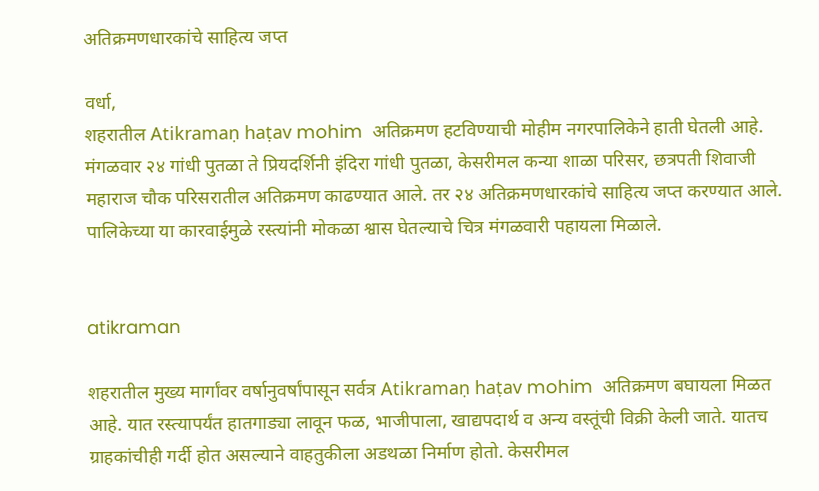अतिक्रमणधारकांचे साहित्य जप्त

वर्धा,
शहरातील Atikramaṇ haṭav mohim  अतिक्रमण हटविण्याची मोहीम नगरपालिकेने हाती घेतली आहे. मंगळवार २४ गांधी पुतळा ते प्रियदर्शिनी इंदिरा गांधी पुतळा, केसरीमल कन्या शाळा परिसर, छत्रपती शिवाजी महाराज चौक परिसरातील अतिक्रमण काढण्यात आले. तर २४ अतिक्रमणधारकांचे साहित्य जप्त करण्यात आले. पालिकेच्या या कारवाईमुळे रस्त्यांनी मोकळा श्वास घेतल्याचे चित्र मंगळवारी पहायला मिळाले.


atikraman

शहरातील मुख्य मार्गांवर वर्षानुवर्षांपासून सर्वत्र Atikramaṇ haṭav mohim  अतिक्रमण बघायला मिळत आहे. यात रस्त्यापर्यंत हातगाड्या लावून फळ, भाजीपाला, खाद्यपदार्थ व अन्य वस्तूंची विक्री केली जाते. यातच ग्राहकांचीही गर्दी होत असल्याने वाहतुकीला अडथळा निर्माण होतो. केसरीमल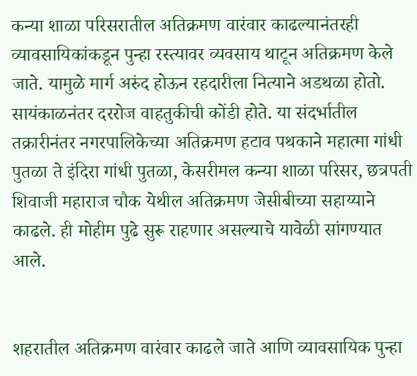कन्या शाळा परिसरातील अतिक्रमण वारंवार काढल्यानंतरही व्यावसायिकांकडून पुन्हा रस्त्यावर व्यवसाय थाटून अतिक्रमण केले जाते. यामुळे मार्ग अरुंद होऊन रहदारीला नित्याने अडथळा होतो. सायंकाळनंतर दररोज वाहतुकीची कोंडी होते. या संदर्भातील तक्रारीनंतर नगरपालिकेच्या अतिक्रमण हटाव पथकाने महात्मा गांधी पुतळा ते इंदिरा गांधी पुतळा, केसरीमल कन्या शाळा परिसर, छत्रपती शिवाजी महाराज चौक येथील अतिक्रमण जेसीबीच्या सहाय्याने काढले. ही मोहीम पुढे सुरू राहणार असल्याचे यावेळी सांगण्यात आले.


शहरातील अतिक्रमण वारंवार काढले जाते आणि व्यावसायिक पुन्हा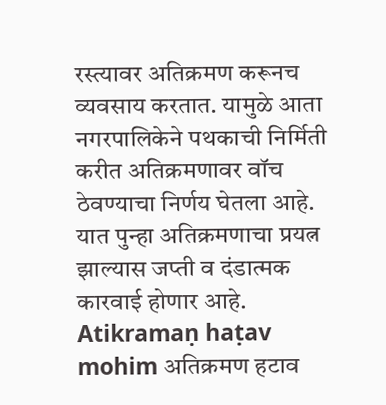रस्त्यावर अतिक्रमण करूनच व्यवसाय करतात. यामुळे आता नगरपालिकेने पथकाची निर्मिती करीत अतिक्रमणावर वॉच ठेवण्याचा निर्णय घेतला आहे. यात पुन्हा अतिक्रमणाचा प्रयत्न झाल्यास जप्ती व दंडात्मक कारवाई होणार आहे. Atikramaṇ haṭav mohim अतिक्रमण हटाव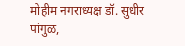मोहीम नगराध्यक्ष डॉ. सुधीर पांगुळ,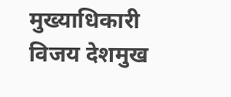मुख्याधिकारी विजय देशमुख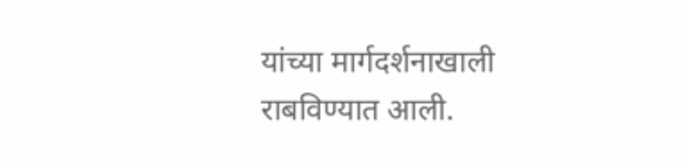यांच्या मार्गदर्शनाखाली राबविण्यात आली.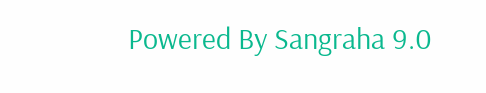Powered By Sangraha 9.0